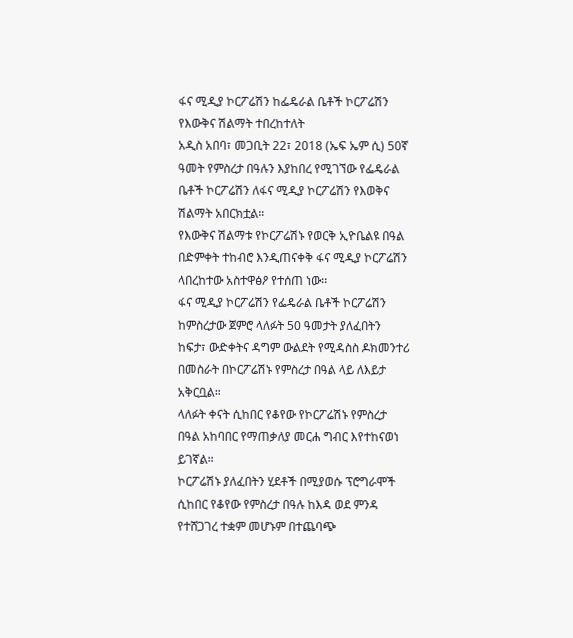ፋና ሚዲያ ኮርፖሬሽን ከፌዴራል ቤቶች ኮርፖሬሽን የእውቅና ሽልማት ተበረከተለት
አዲስ አበባ፣ መጋቢት 22፣ 2018 (ኤፍ ኤም ሲ) 50ኛ ዓመት የምስረታ በዓሉን እያከበረ የሚገኘው የፌዴራል ቤቶች ኮርፖሬሽን ለፋና ሚዲያ ኮርፖሬሽን የእወቅና ሽልማት አበርክቷል።
የእውቅና ሽልማቱ የኮርፖሬሽኑ የወርቅ ኢዮቤልዩ በዓል በድምቀት ተከብሮ እንዲጠናቀቅ ፋና ሚዲያ ኮርፖሬሽን ላበረከተው አስተዋፅዖ የተሰጠ ነው፡፡
ፋና ሚዲያ ኮርፖሬሽን የፌዴራል ቤቶች ኮርፖሬሽን ከምስረታው ጀምሮ ላለፉት 50 ዓመታት ያለፈበትን ከፍታ፣ ውድቀትና ዳግም ውልደት የሚዳስስ ዶክመንተሪ በመስራት በኮርፖሬሽኑ የምስረታ በዓል ላይ ለእይታ አቅርቧል።
ላለፉት ቀናት ሲከበር የቆየው የኮርፖሬሽኑ የምስረታ በዓል አከባበር የማጠቃለያ መርሐ ግብር እየተከናወነ ይገኛል።
ኮርፖሬሽኑ ያለፈበትን ሂደቶች በሚያወሱ ፕሮግራሞች ሲከበር የቆየው የምስረታ በዓሉ ከእዳ ወደ ምንዳ የተሸጋገረ ተቋም መሆኑም በተጨባጭ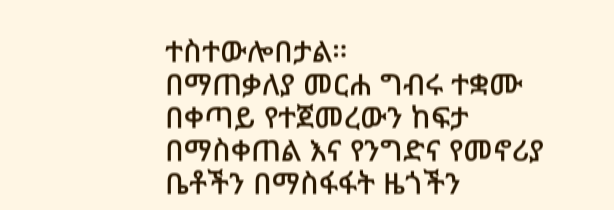ተስተውሎበታል።
በማጠቃለያ መርሐ ግብሩ ተቋሙ በቀጣይ የተጀመረውን ከፍታ በማስቀጠል እና የንግድና የመኖሪያ ቤቶችን በማስፋፋት ዜጎችን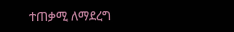ተጠቃሚ ለማደረግ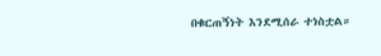በቁርጠኝነት እንደሚሰራ ተነስቷል።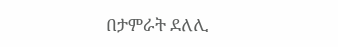በታምራት ደለሊ